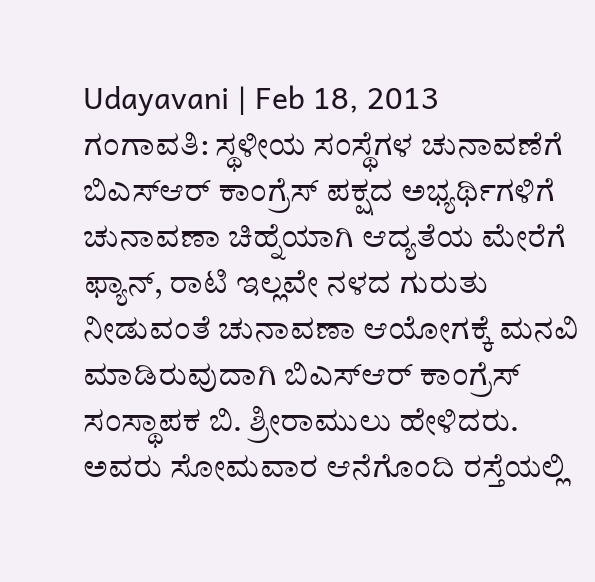Udayavani | Feb 18, 2013
ಗಂಗಾವತಿ: ಸ್ಥಳೀಯ ಸಂಸ್ಥೆಗಳ ಚುನಾವಣೆಗೆ ಬಿಎಸ್ಆರ್ ಕಾಂಗ್ರೆಸ್ ಪಕ್ಷದ ಅಭ್ಯರ್ಥಿಗಳಿಗೆ ಚುನಾವಣಾ ಚಿಹ್ನೆಯಾಗಿ ಆದ್ಯತೆಯ ಮೇರೆಗೆ ಫ್ಯಾನ್, ರಾಟಿ ಇಲ್ಲವೇ ನಳದ ಗುರುತು ನೀಡುವಂತೆ ಚುನಾವಣಾ ಆಯೋಗಕ್ಕೆ ಮನವಿ ಮಾಡಿರುವುದಾಗಿ ಬಿಎಸ್ಆರ್ ಕಾಂಗ್ರೆಸ್ ಸಂಸ್ಥಾಪಕ ಬಿ. ಶ್ರೀರಾಮುಲು ಹೇಳಿದರು.
ಅವರು ಸೋಮವಾರ ಆನೆಗೊಂದಿ ರಸ್ತೆಯಲ್ಲಿ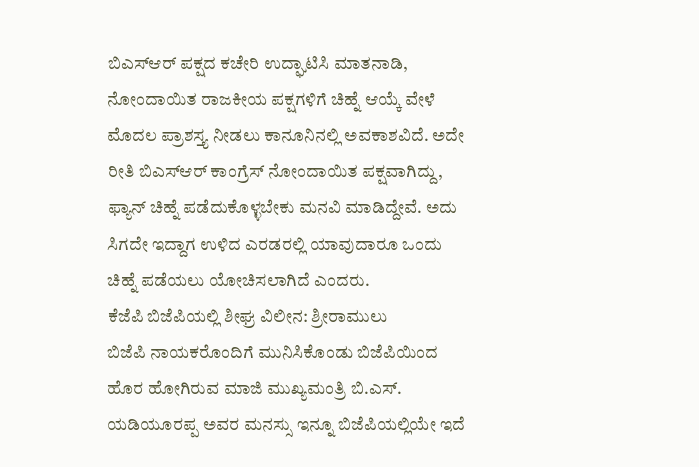ಬಿಎಸ್ಆರ್ ಪಕ್ಷದ ಕಚೇರಿ ಉದ್ಘಾಟಿಸಿ ಮಾತನಾಡಿ, ನೋಂದಾಯಿತ ರಾಜಕೀಯ ಪಕ್ಷಗಳಿಗೆ ಚಿಹ್ನೆ ಆಯ್ಕೆ ವೇಳೆ ಮೊದಲ ಪ್ರಾಶಸ್ತ್ಯ ನೀಡಲು ಕಾನೂನಿನಲ್ಲಿ ಅವಕಾಶವಿದೆ. ಅದೇ ರೀತಿ ಬಿಎಸ್ಆರ್ ಕಾಂಗ್ರೆಸ್ ನೋಂದಾಯಿತ ಪಕ್ಷವಾಗಿದ್ದು, ಫ್ಯಾನ್ ಚಿಹ್ನೆ ಪಡೆದುಕೊಳ್ಳಬೇಕು ಮನವಿ ಮಾಡಿದ್ದೇವೆ. ಅದು ಸಿಗದೇ ಇದ್ದಾಗ ಉಳಿದ ಎರಡರಲ್ಲಿ ಯಾವುದಾರೂ ಒಂದು ಚಿಹ್ನೆ ಪಡೆಯಲು ಯೋಚಿಸಲಾಗಿದೆ ಎಂದರು.
ಕೆಜೆಪಿ ಬಿಜೆಪಿಯಲ್ಲಿ ಶೀಘ್ರ ವಿಲೀನ: ಶ್ರೀರಾಮುಲು
ಬಿಜೆಪಿ ನಾಯಕರೊಂದಿಗೆ ಮುನಿಸಿಕೊಂಡು ಬಿಜೆಪಿಯಿಂದ ಹೊರ ಹೋಗಿರುವ ಮಾಜಿ ಮುಖ್ಯಮಂತ್ರಿ ಬಿ.ಎಸ್. ಯಡಿಯೂರಪ್ಪ ಅವರ ಮನಸ್ಸು ಇನ್ನೂ ಬಿಜೆಪಿಯಲ್ಲಿಯೇ ಇದೆ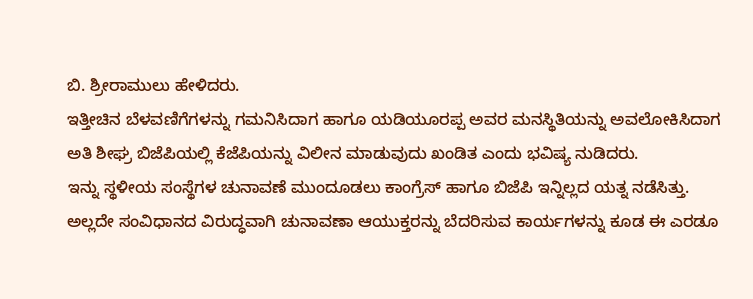ಬಿ. ಶ್ರೀರಾಮುಲು ಹೇಳಿದರು.
ಇತ್ತೀಚಿನ ಬೆಳವಣಿಗೆಗಳನ್ನು ಗಮನಿಸಿದಾಗ ಹಾಗೂ ಯಡಿಯೂರಪ್ಪ ಅವರ ಮನಸ್ಥಿತಿಯನ್ನು ಅವಲೋಕಿಸಿದಾಗ ಅತಿ ಶೀಘ್ರ ಬಿಜೆಪಿಯಲ್ಲಿ ಕೆಜೆಪಿಯನ್ನು ವಿಲೀನ ಮಾಡುವುದು ಖಂಡಿತ ಎಂದು ಭವಿಷ್ಯ ನುಡಿದರು.
ಇನ್ನು ಸ್ಥಳೀಯ ಸಂಸ್ಥೆಗಳ ಚುನಾವಣೆ ಮುಂದೂಡಲು ಕಾಂಗ್ರೆಸ್ ಹಾಗೂ ಬಿಜೆಪಿ ಇನ್ನಿಲ್ಲದ ಯತ್ನ ನಡೆಸಿತ್ತು. ಅಲ್ಲದೇ ಸಂವಿಧಾನದ ವಿರುದ್ಧವಾಗಿ ಚುನಾವಣಾ ಆಯುಕ್ತರನ್ನು ಬೆದರಿಸುವ ಕಾರ್ಯಗಳನ್ನು ಕೂಡ ಈ ಎರಡೂ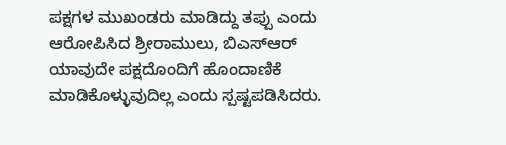ಪಕ್ಷಗಳ ಮುಖಂಡರು ಮಾಡಿದ್ದು ತಪ್ಪು ಎಂದು ಆರೋಪಿಸಿದ ಶ್ರೀರಾಮುಲು, ಬಿಎಸ್ಆರ್ ಯಾವುದೇ ಪಕ್ಷದೊಂದಿಗೆ ಹೊಂದಾಣಿಕೆ ಮಾಡಿಕೊಳ್ಳುವುದಿಲ್ಲ ಎಂದು ಸ್ಪಷ್ಟಪಡಿಸಿದರು.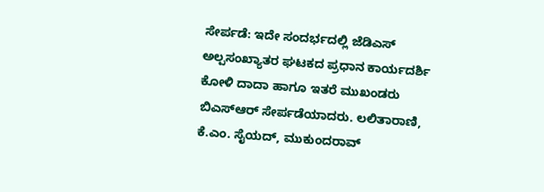ಸೇರ್ಪಡೆ: ಇದೇ ಸಂದರ್ಭದಲ್ಲಿ ಜೆಡಿಎಸ್ ಅಲ್ಪಸಂಖ್ಯಾತರ ಘಟಕದ ಪ್ರಧಾನ ಕಾರ್ಯದರ್ಶಿ ಕೋಳಿ ದಾದಾ ಹಾಗೂ ಇತರೆ ಮುಖಂಡರು ಬಿಎಸ್ಆರ್ ಸೇರ್ಪಡೆಯಾದರು. ಲಲಿತಾರಾಣಿ, ಕೆ.ಎಂ. ಸೈಯದ್, ಮುಕುಂದರಾವ್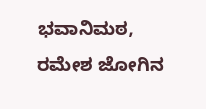ಭವಾನಿಮಠ, ರಮೇಶ ಜೋಗಿನ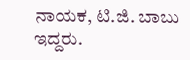ನಾಯಕ, ಟಿ.ಜಿ. ಬಾಬು ಇದ್ದರು.